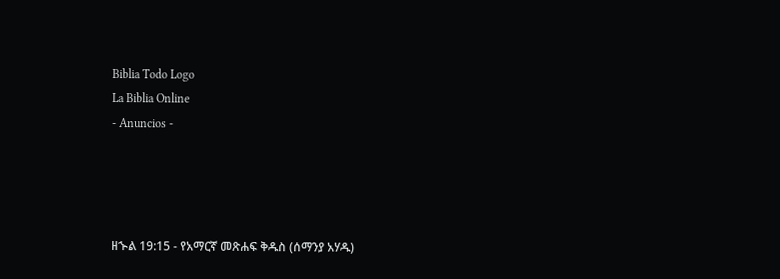Biblia Todo Logo
La Biblia Online
- Anuncios -




ዘኍል 19:15 - የአማርኛ መጽሐፍ ቅዱስ (ሰማንያ አሃዱ)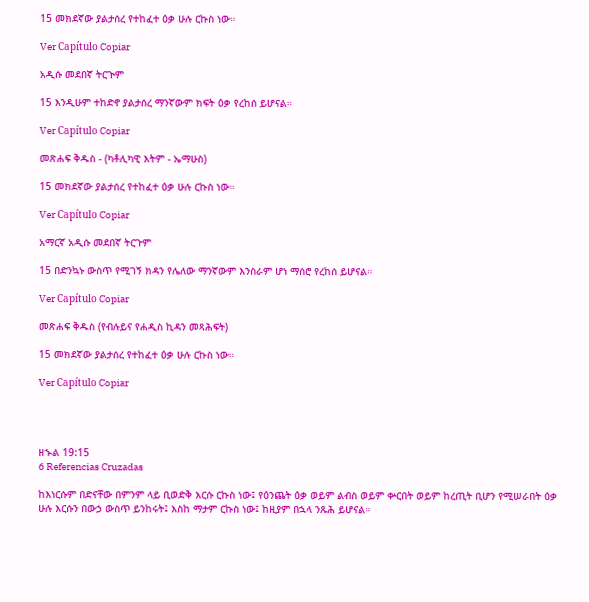15 መክደኛው ያልታሰረ የተከፈተ ዕቃ ሁሉ ርኩስ ነው።

Ver Capítulo Copiar

አዲሱ መደበኛ ትርጒም

15 እንዲሁም ተከድኖ ያልታሰረ ማንኛውም ክፍት ዕቃ የረከሰ ይሆናል።

Ver Capítulo Copiar

መጽሐፍ ቅዱስ - (ካቶሊካዊ እትም - ኤማሁስ)

15 መክደኛው ያልታሰረ የተከፈተ ዕቃ ሁሉ ርኩስ ነው።

Ver Capítulo Copiar

አማርኛ አዲሱ መደበኛ ትርጉም

15 በድንኳኑ ውስጥ የሚገኝ ክዳን የሌለው ማንኛውም እንስራም ሆነ ማሰሮ የረከሰ ይሆናል።

Ver Capítulo Copiar

መጽሐፍ ቅዱስ (የብሉይና የሐዲስ ኪዳን መጻሕፍት)

15 መክደኛው ያልታሰረ የተከፈተ ዕቃ ሁሉ ርኩስ ነው።

Ver Capítulo Copiar




ዘኍል 19:15
6 Referencias Cruzadas

ከእነርሱም በድናቸው በምንም ላይ ቢወድቅ እርሱ ርኩስ ነው፤ የዕንጨት ዕቃ ወይም ልብስ ወይም ቍርበት ወይም ከረጢት ቢሆን የሚሠራበት ዕቃ ሁሉ እርሱን በውኃ ውስጥ ይንከሩት፤ እስከ ማታም ርኩስ ነው፤ ከዚያም በኋላ ንጹሕ ይሆናል።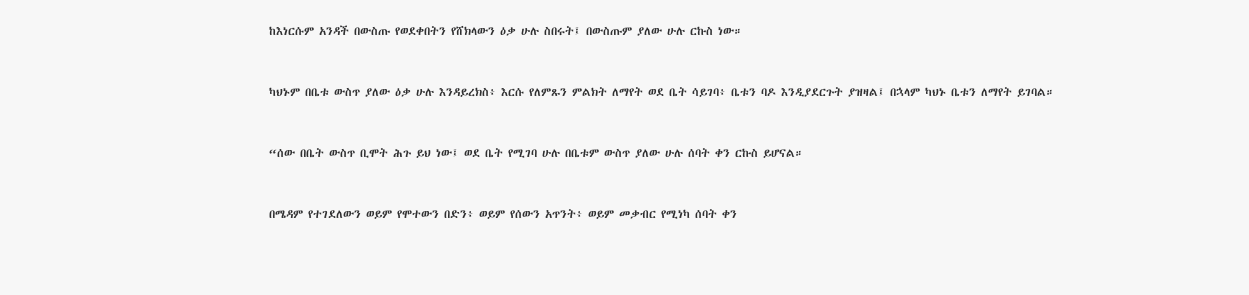ከእነርሱም አንዳች በውስጡ የወደቀበትን የሸክላውን ዕቃ ሁሉ ስበሩት፤ በውስጡም ያለው ሁሉ ርኩስ ነው።


ካህኑም በቤቱ ውስጥ ያለው ዕቃ ሁሉ እንዳይረክስ፥ እርሱ የለምጹን ምልክት ለማየት ወደ ቤት ሳይገባ፥ ቤቱን ባዶ እንዲያደርጉት ያዝዛል፤ በኋላም ካህኑ ቤቱን ለማየት ይገባል።


“ሰው በቤት ውስጥ ቢሞት ሕጉ ይህ ነው፤ ወደ ቤት የሚገባ ሁሉ በቤቱም ውስጥ ያለው ሁሉ ሰባት ቀን ርኩስ ይሆናል።


በሜዳም የተገደለውን ወይም የሞተውን በድን፥ ወይም የሰውን አጥንት፥ ወይም መቃብር የሚነካ ሰባት ቀን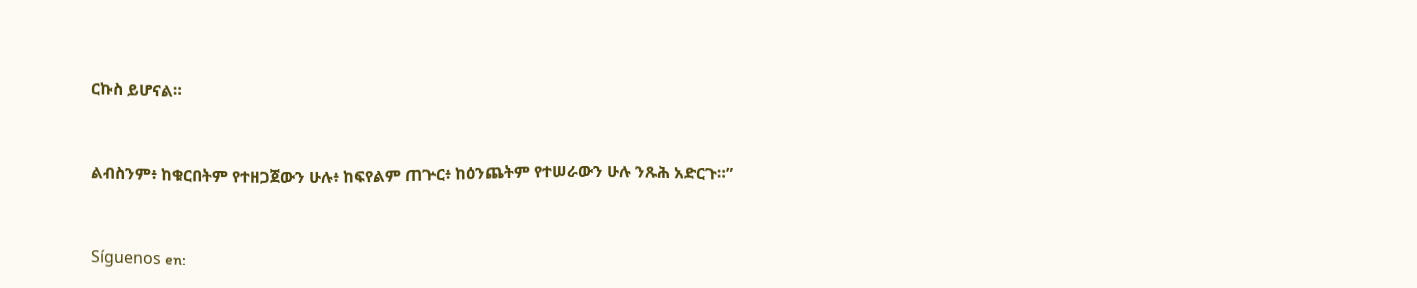ርኩስ ይሆናል።


ልብስንም፥ ከቁርበትም የተዘጋጀውን ሁሉ፥ ከፍየልም ጠጕር፥ ከዕንጨትም የተሠራውን ሁሉ ንጹሕ አድርጉ።”


Síguenos en: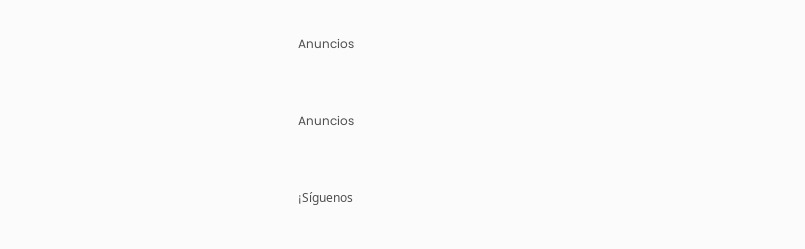Anuncios


Anuncios


¡Síguenos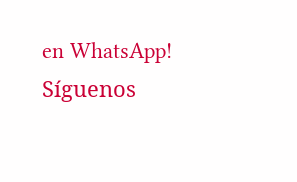en WhatsApp! Síguenos